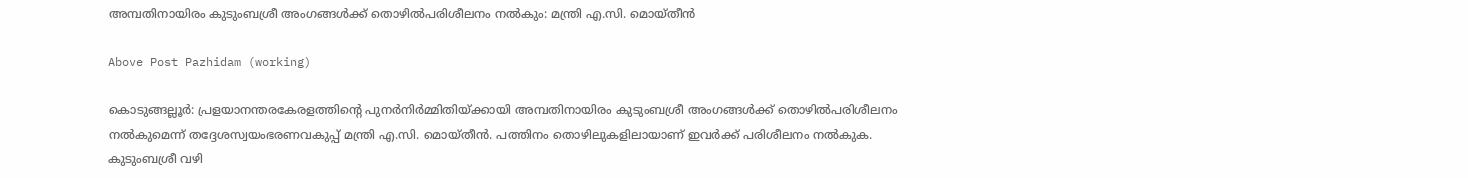അമ്പതിനായിരം കുടുംബശ്രീ അംഗങ്ങള്‍ക്ക് തൊഴില്‍പരിശീലനം നല്‍കും: മന്ത്രി എ.സി. മൊയ്തീന്‍

Above Post Pazhidam (working)

കൊടുങ്ങല്ലൂര്‍: പ്രളയാനന്തരകേരളത്തിന്റെ പുനര്‍നിര്‍മ്മിതിയ്ക്കായി അമ്പതിനായിരം കുടുംബശ്രീ അംഗങ്ങള്‍ക്ക് തൊഴില്‍പരിശീലനം നല്‍കുമെന്ന് തദ്ദേശസ്വയംഭരണവകുപ്പ് മന്ത്രി എ.സി. മൊയ്തീന്‍. പത്തിനം തൊഴിലുകളിലായാണ് ഇവര്‍ക്ക് പരിശീലനം നല്‍കുക. കുടുംബശ്രീ വഴി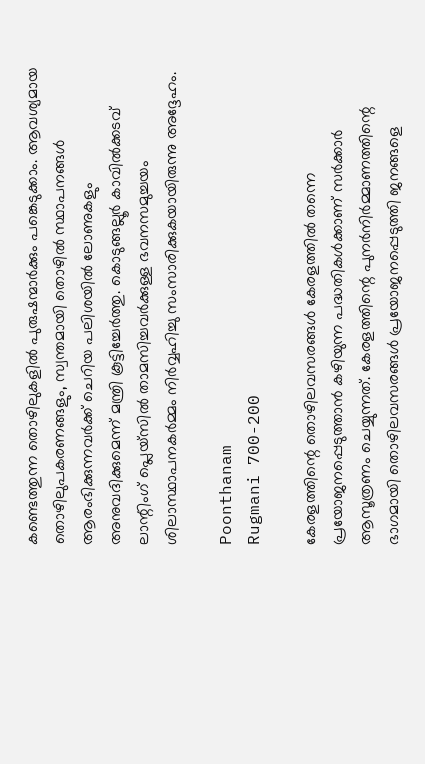കണ്ടെത്തുന്ന തൊഴിലുകളില്‍ പുരുഷന്മാര്‍ക്കും പങ്കെടുക്കാം. ആവശ്യമായ തൊഴിലുപകരണങ്ങളും, സ്വന്തമായി തൊഴില്‍ സ്ഥാപനങ്ങള്‍ ആരംഭിക്കുന്നവര്‍ക്ക് ചെറിയ പലിശയില്‍ ലോണുകളും അനുവദിക്കുമെന്ന് മന്ത്രി കൂട്ടിച്ചേര്‍ത്തു. കൊടുങ്ങല്ലൂര്‍ കാവില്‍ക്കടവ് ലാന്റിംഗ് പ്ലെയ്സില്‍ താമസിച്ചവര്‍ക്കുള്ള ഭവനസമുച്ചയം ശിലാസ്ഥാപനകര്‍മ്മം നിര്‍വ്വഹിച്ചു സംസാരിക്കുകയായിരുന്നു അദ്ദേഹം.

Poonthanam
Rugmani 700-200

കേരളത്തിന്റെ തൊഴിലവസരങ്ങള്‍ കേരളത്തില്‍ തന്നെ പ്രയോജനപ്പെടുത്താന്‍ കഴിയുന്ന പദ്ധതികള്‍ക്കാണ് സര്‍ക്കാര്‍ ആസൂത്രണം ചെയ്യുന്നത്. കേരളത്തിന്റെ പുനര്‍നിര്‍മ്മാണത്തിന്റെ ഭാഗമായി തൊഴിലവസരങ്ങള്‍ പ്രയോജനപ്പെടുത്തി ജനങ്ങളെ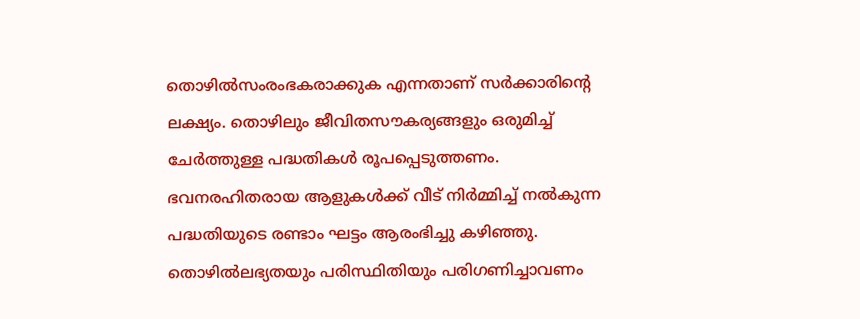തൊഴില്‍സംരംഭകരാക്കുക എന്നതാണ് സര്‍ക്കാരിന്റെ ലക്ഷ്യം. തൊഴിലും ജീവിതസൗകര്യങ്ങളും ഒരുമിച്ച് ചേര്‍ത്തുള്ള പദ്ധതികള്‍ രൂപപ്പെടുത്തണം. ഭവനരഹിതരായ ആളുകള്‍ക്ക് വീട് നിര്‍മ്മിച്ച് നല്‍കുന്ന പദ്ധതിയുടെ രണ്ടാം ഘട്ടം ആരംഭിച്ചു കഴിഞ്ഞു. തൊഴില്‍ലഭ്യതയും പരിസ്ഥിതിയും പരിഗണിച്ചാവണം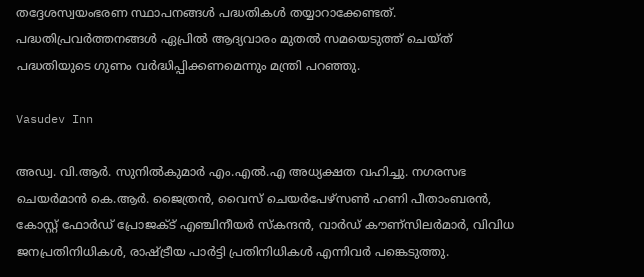തദ്ദേശസ്വയംഭരണ സ്ഥാപനങ്ങള്‍ പദ്ധതികള്‍ തയ്യാറാക്കേണ്ടത്. പദ്ധതിപ്രവര്‍ത്തനങ്ങള്‍ ഏപ്രില്‍ ആദ്യവാരം മുതല്‍ സമയെടുത്ത് ചെയ്ത് പദ്ധതിയുടെ ഗുണം വര്‍ദ്ധിപ്പിക്കണമെന്നും മന്ത്രി പറഞ്ഞു.

Vasudev Inn

അഡ്വ. വി.ആര്‍. സുനില്‍കുമാര്‍ എം.എല്‍.എ അധ്യക്ഷത വഹിച്ചു. നഗരസഭ ചെയര്‍മാന്‍ കെ.ആര്‍. ജൈത്രന്‍, വൈസ് ചെയര്‍പേഴ്സണ്‍ ഹണി പീതാംബരന്‍, കോസ്റ്റ് ഫോര്‍ഡ് പ്രോജക്ട് എഞ്ചിനീയര്‍ സ്‌കന്ദന്‍, വാര്‍ഡ് കൗണ്‌സിലര്‍മാര്‍, വിവിധ ജനപ്രതിനിധികള്‍, രാഷ്ട്രീയ പാര്‍ട്ടി പ്രതിനിധികള്‍ എന്നിവര്‍ പങ്കെടുത്തു.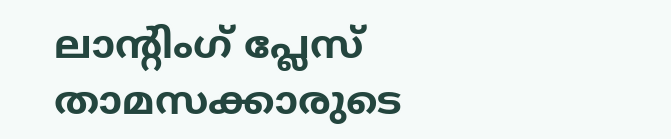ലാന്റിംഗ് പ്ലേസ് താമസക്കാരുടെ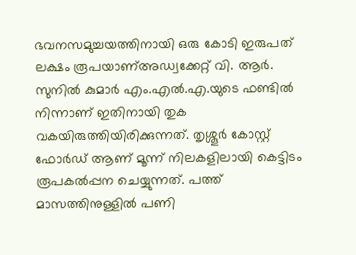ഭവനസമുച്ചയത്തിനായി ഒരു കോടി ഇരുപത് ലക്ഷം രൂപയാണ്അഡ്വക്കേറ്റ് വി. ആര്‍. സുനില്‍ കുമാര്‍ എം.എല്‍.എ.യുടെ ഫണ്ടില്‍ നിന്നാണ് ഇതിനായി തുക വകയിരുത്തിയിരിക്കുന്നത്. തൃശ്ശൂര്‍ കോസ്റ്റ് ഫോര്‍ഡ് ആണ് മൂന്ന് നിലകളിലായി കെട്ടിടം രൂപകല്‍പ്പന ചെയ്യുന്നത്. പത്ത് മാസത്തിനുള്ളില്‍ പണി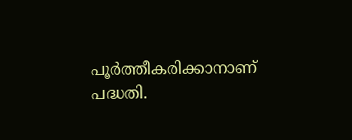പൂര്‍ത്തീകരിക്കാനാണ് പദ്ധതി.